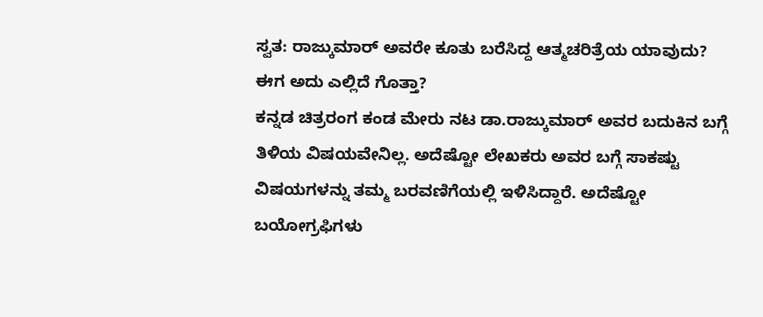ಸ್ವತ: ರಾಜ್ಕುಮಾರ್ ಅವರೇ ಕೂತು ಬರೆಸಿದ್ದ ಆತ್ಮಚರಿತ್ರೆಯ ಯಾವುದು? ಈಗ ಅದು ಎಲ್ಲಿದೆ ಗೊತ್ತಾ?
ಕನ್ನಡ ಚಿತ್ರರಂಗ ಕಂಡ ಮೇರು ನಟ ಡಾ.ರಾಜ್ಕುಮಾರ್ ಅವರ ಬದುಕಿನ ಬಗ್ಗೆ ತಿಳಿಯ ವಿಷಯವೇನಿಲ್ಲ. ಅದೆಷ್ಟೋ ಲೇಖಕರು ಅವರ ಬಗ್ಗೆ ಸಾಕಷ್ಟು ವಿಷಯಗಳನ್ನು ತಮ್ಮ ಬರವಣಿಗೆಯಲ್ಲಿ ಇಳಿಸಿದ್ದಾರೆ. ಅದೆಷ್ಟೋ ಬಯೋಗ್ರಫಿಗಳು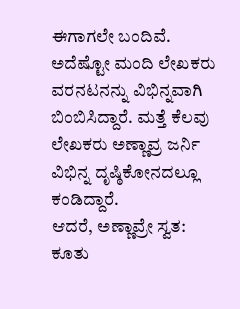ಈಗಾಗಲೇ ಬಂದಿವೆ. ಅದೆಷ್ಟೋ ಮಂದಿ ಲೇಖಕರು ವರನಟನನ್ನು ವಿಭಿನ್ನವಾಗಿ ಬಿಂಬಿಸಿದ್ದಾರೆ. ಮತ್ತೆ ಕೆಲವು ಲೇಖಕರು ಅಣ್ಣಾವ್ರ ಜರ್ನಿ ವಿಭಿನ್ನ ದೃಷ್ಠಿಕೋನದಲ್ಲೂ ಕಂಡಿದ್ದಾರೆ.
ಆದರೆ, ಅಣ್ಣಾವ್ರೇ ಸ್ವತ: ಕೂತು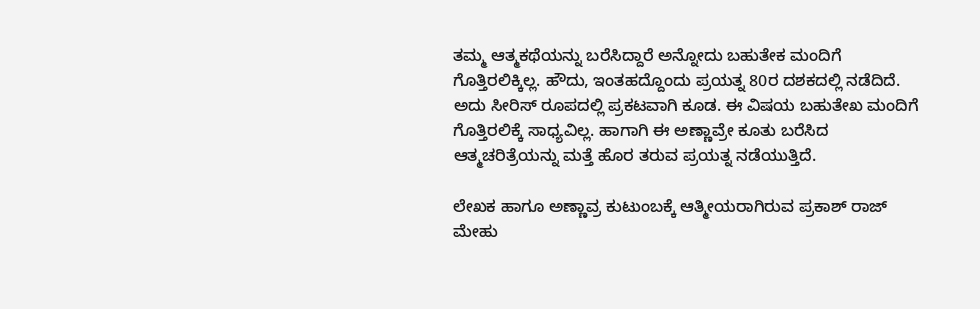ತಮ್ಮ ಆತ್ಮಕಥೆಯನ್ನು ಬರೆಸಿದ್ದಾರೆ ಅನ್ನೋದು ಬಹುತೇಕ ಮಂದಿಗೆ ಗೊತ್ತಿರಲಿಕ್ಕಿಲ್ಲ. ಹೌದು, ಇಂತಹದ್ದೊಂದು ಪ್ರಯತ್ನ 80ರ ದಶಕದಲ್ಲಿ ನಡೆದಿದೆ. ಅದು ಸೀರಿಸ್ ರೂಪದಲ್ಲಿ ಪ್ರಕಟವಾಗಿ ಕೂಡ. ಈ ವಿಷಯ ಬಹುತೇಖ ಮಂದಿಗೆ ಗೊತ್ತಿರಲಿಕ್ಕೆ ಸಾಧ್ಯವಿಲ್ಲ. ಹಾಗಾಗಿ ಈ ಅಣ್ಣಾವ್ರೇ ಕೂತು ಬರೆಸಿದ ಆತ್ಮಚರಿತ್ರೆಯನ್ನು ಮತ್ತೆ ಹೊರ ತರುವ ಪ್ರಯತ್ನ ನಡೆಯುತ್ತಿದೆ.

ಲೇಖಕ ಹಾಗೂ ಅಣ್ಣಾವ್ರ ಕುಟುಂಬಕ್ಕೆ ಆತ್ಮೀಯರಾಗಿರುವ ಪ್ರಕಾಶ್ ರಾಜ್ ಮೇಹು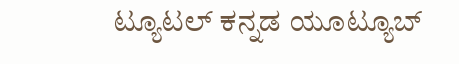ಟ್ಯೂಟಲ್ ಕನ್ನಡ ಯೂಟ್ಯೂಬ್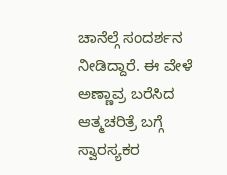ಚಾನೆಲ್ಗೆ ಸಂದರ್ಶನ ನೀಡಿದ್ದಾರೆ. ಈ ವೇಳೆ ಅಣ್ಣಾವ್ರ ಬರೆಸಿದ ಆತ್ಮಚರಿತ್ರೆ ಬಗ್ಗೆ ಸ್ವಾರಸ್ಯಕರ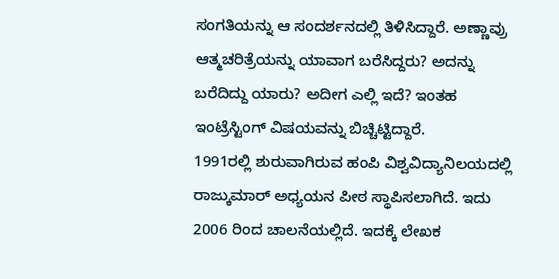ಸಂಗತಿಯನ್ನು ಆ ಸಂದರ್ಶನದಲ್ಲಿ ತಿಳಿಸಿದ್ದಾರೆ. ಅಣ್ಣಾವ್ರು ಆತ್ಮಚರಿತ್ರೆಯನ್ನು ಯಾವಾಗ ಬರೆಸಿದ್ದರು? ಅದನ್ನು ಬರೆದಿದ್ದು ಯಾರು? ಅದೀಗ ಎಲ್ಲಿ ಇದೆ? ಇಂತಹ ಇಂಟ್ರೆಸ್ಟಿಂಗ್ ವಿಷಯವನ್ನು ಬಿಚ್ಚಿಟ್ಟಿದ್ದಾರೆ.
1991ರಲ್ಲಿ ಶುರುವಾಗಿರುವ ಹಂಪಿ ವಿಶ್ವವಿದ್ಯಾನಿಲಯದಲ್ಲಿ ರಾಜ್ಕುಮಾರ್ ಅಧ್ಯಯನ ಪೀಠ ಸ್ಥಾಪಿಸಲಾಗಿದೆ. ಇದು 2006 ರಿಂದ ಚಾಲನೆಯಲ್ಲಿದೆ. ಇದಕ್ಕೆ ಲೇಖಕ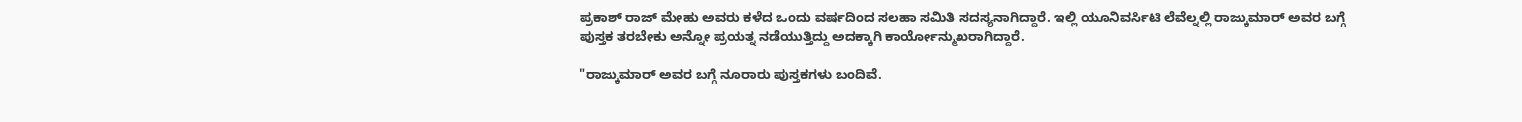ಪ್ರಕಾಶ್ ರಾಜ್ ಮೇಹು ಅವರು ಕಳೆದ ಒಂದು ವರ್ಷದಿಂದ ಸಲಹಾ ಸಮಿತಿ ಸದಸ್ಯನಾಗಿದ್ದಾರೆ. ಇಲ್ಲಿ ಯೂನಿವರ್ಸಿಟಿ ಲೆವೆಲ್ನಲ್ಲಿ ರಾಜ್ಕುಮಾರ್ ಅವರ ಬಗ್ಗೆ ಪುಸ್ತಕ ತರಬೇಕು ಅನ್ನೋ ಪ್ರಯತ್ನ ನಡೆಯುತ್ತಿದ್ದು ಅದಕ್ಕಾಗಿ ಕಾರ್ಯೋನ್ಮುಖರಾಗಿದ್ದಾರೆ.

"ರಾಜ್ಕುಮಾರ್ ಅವರ ಬಗ್ಗೆ ನೂರಾರು ಪುಸ್ತಕಗಳು ಬಂದಿವೆ.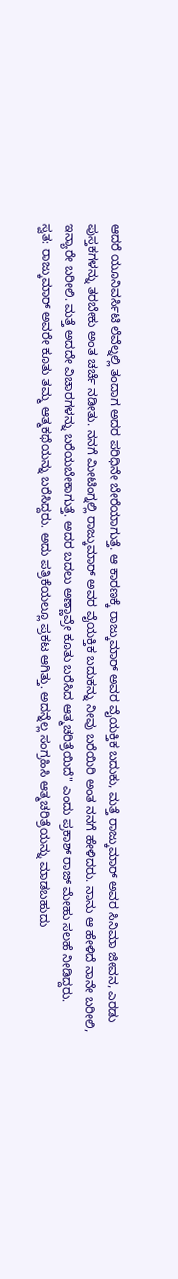ಆದರೆ ಯೂನಿವರ್ಸಿಟಿ ಲೆವೆಲ್ನಲ್ಲಿ ತಂದಾಗ ಅದರ ಪರಿಧಿನೇ ಬೇರೆಯಾಗುತ್ತೆ. ಆ ಕಾರಣಕ್ಕೆ ರಾಜ್ಕುಮಾರ್ ಅವರ ವೈಯಕ್ತಿಕ ಬದುಕು, ಮತ್ತೆ ರಾಜ್ಕುಮಾರ್ ಅವರ ಸಿನಿಮಾ ಜೀವನ, ಎರಡು ಪುಸ್ತಕಗಳನ್ನು ತರಬೇಕು ಅಂತ ಚರ್ಚೆ ನಡೀತು. ನನಗೆ ಮೀಟಿಂಗ್ನಲ್ಲಿ ರಾಜ್ಕುಮಾರ್ ಅವರ ವೈಯಕ್ತಿಕ ಬದುಕನ್ನು ನೀವು ಬರೆಯಿರಿ ಅಂತ ನನಗೆ ಹೇಳಿದರು. ನಾನು ಆ ಹೇಳಿದೆ ನಾನೇ ಬರೀಲಿ, ಇನ್ಯಾರೇ ಬರೀಲಿ. ಮತ್ತೆ ಅದದೇ ವಿಚಾರಗಳನ್ನು ಬರೆಯಬೇಕಾಗುತ್ತೆ. ಅದರ ಬದಲು ಅಣ್ಣಾವ್ರೇ ಕೂತು ಬರೆಸಿದ ಆತ್ಮಚರಿತ್ರೆಯಿದೆ" ಎಂದು ಪ್ರಕಾಶ್ ರಾಜ್ ಮೇಹು ಸಲಹೆ ನೀಡಿದ್ದರು.
ಸ್ವತ: ರಾಜ್ಕುಮಾರ್ ಅವರೇ ಕೂತು ತಮ್ಮ ಆತ್ಮಕಥೆಯನ್ನು ಬರೆಸಿದ್ದರು. ಅದು ಪತ್ರಿಕೆಯಲ್ಲೂ ಪ್ರಕಟ ಆಗಿತ್ತು. ಅದನ್ನೆಲ್ಲ ಸಂಗ್ರಹಿಸಿ ಆತ್ಮಚರಿತ್ರೆಯನ್ನು ಮಾಡಬಹುದು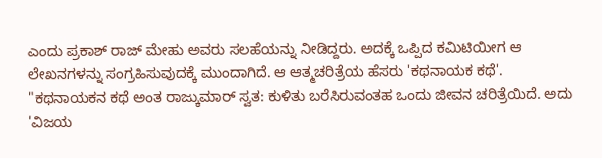ಎಂದು ಪ್ರಕಾಶ್ ರಾಜ್ ಮೇಹು ಅವರು ಸಲಹೆಯನ್ನು ನೀಡಿದ್ದರು. ಅದಕ್ಕೆ ಒಪ್ಪಿದ ಕಮಿಟಿಯೀಗ ಆ ಲೇಖನಗಳನ್ನು ಸಂಗ್ರಹಿಸುವುದಕ್ಕೆ ಮುಂದಾಗಿದೆ. ಆ ಆತ್ಮಚರಿತ್ರೆಯ ಹೆಸರು 'ಕಥನಾಯಕ ಕಥೆ'.
"ಕಥನಾಯಕನ ಕಥೆ ಅಂತ ರಾಜ್ಕುಮಾರ್ ಸ್ವತ: ಕುಳಿತು ಬರೆಸಿರುವಂತಹ ಒಂದು ಜೀವನ ಚರಿತ್ರೆಯಿದೆ. ಅದು 'ವಿಜಯ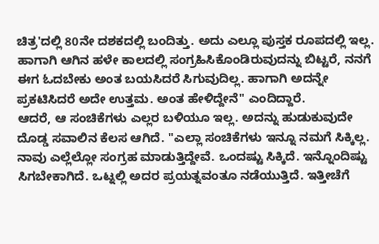ಚಿತ್ರ'ದಲ್ಲಿ 80ನೇ ದಶಕದಲ್ಲಿ ಬಂದಿತ್ತು. ಅದು ಎಲ್ಲೂ ಪುಸ್ತಕ ರೂಪದಲ್ಲಿ ಇಲ್ಲ. ಹಾಗಾಗಿ ಆಗಿನ ಹಳೇ ಕಾಲದಲ್ಲಿ ಸಂಗ್ರಹಿಸಿಕೊಂಡಿರುವುದನ್ನು ಬಿಟ್ಟರೆ, ನನಗೆ ಈಗ ಓದಬೇಕು ಅಂತ ಬಯಸಿದರೆ ಸಿಗುವುದಿಲ್ಲ. ಹಾಗಾಗಿ ಅದನ್ನೇ ಪ್ರಕಟಿಸಿದರೆ ಅದೇ ಉತ್ತಮ. ಅಂತ ಹೇಳಿದ್ದೇನೆ" ಎಂದಿದ್ದಾರೆ.
ಆದರೆ, ಆ ಸಂಚಿಕೆಗಳು ಎಲ್ಲರ ಬಳಿಯೂ ಇಲ್ಲ. ಅದನ್ನು ಹುಡುಕುವುದೇ ದೊಡ್ಡ ಸವಾಲಿನ ಕೆಲಸ ಆಗಿದೆ. "ಎಲ್ಲಾ ಸಂಚಿಕೆಗಳು ಇನ್ನೂ ನಮಗೆ ಸಿಕ್ಕಿಲ್ಲ. ನಾವು ಎಲ್ಲೆಲ್ಲೋ ಸಂಗ್ರಹ ಮಾಡುತ್ತಿದ್ದೇವೆ. ಒಂದಷ್ಟು ಸಿಕ್ಕಿದೆ. ಇನ್ನೊಂದಿಷ್ಟು ಸಿಗಬೇಕಾಗಿದೆ. ಒಟ್ನಲ್ಲಿ ಅದರ ಪ್ರಯತ್ನವಂತೂ ನಡೆಯುತ್ತಿದೆ. ಇತ್ತೀಚೆಗೆ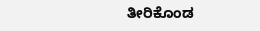ತೀರಿಕೊಂಡ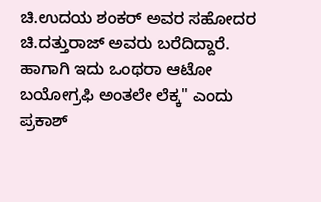ಚಿ.ಉದಯ ಶಂಕರ್ ಅವರ ಸಹೋದರ ಚಿ.ದತ್ತುರಾಜ್ ಅವರು ಬರೆದಿದ್ದಾರೆ. ಹಾಗಾಗಿ ಇದು ಒಂಥರಾ ಆಟೋ ಬಯೋಗ್ರಫಿ ಅಂತಲೇ ಲೆಕ್ಕ" ಎಂದು ಪ್ರಕಾಶ್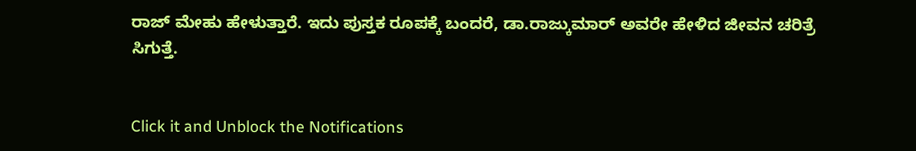ರಾಜ್ ಮೇಹು ಹೇಳುತ್ತಾರೆ. ಇದು ಪುಸ್ತಕ ರೂಪಕ್ಕೆ ಬಂದರೆ, ಡಾ.ರಾಜ್ಕುಮಾರ್ ಅವರೇ ಹೇಳಿದ ಜೀವನ ಚರಿತ್ರೆ ಸಿಗುತ್ತೆ.


Click it and Unblock the Notifications